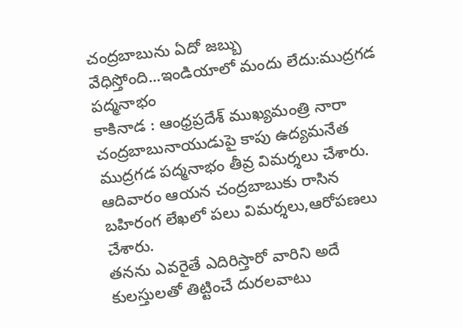చంద్రబాబును ఏదో జబ్బు వేధిస్తోంది...ఇండియాలో మందు లేదు:ముద్రగడ పద్మనాభం
కాకినాడ : ఆంధ్రప్రదేశ్ ముఖ్యమంత్రి నారా చంద్రబాబునాయుడుపై కాపు ఉద్యమనేత ముద్రగడ పద్మనాభం తీవ్ర విమర్శలు చేశారు. ఆదివారం ఆయన చంద్రబాబుకు రాసిన బహిరంగ లేఖలో పలు విమర్శలు,ఆరోపణలు చేశారు.
తనను ఎవరైతే ఎదిరిస్తారో వారిని అదే కులస్తులతో తిట్టించే దురలవాటు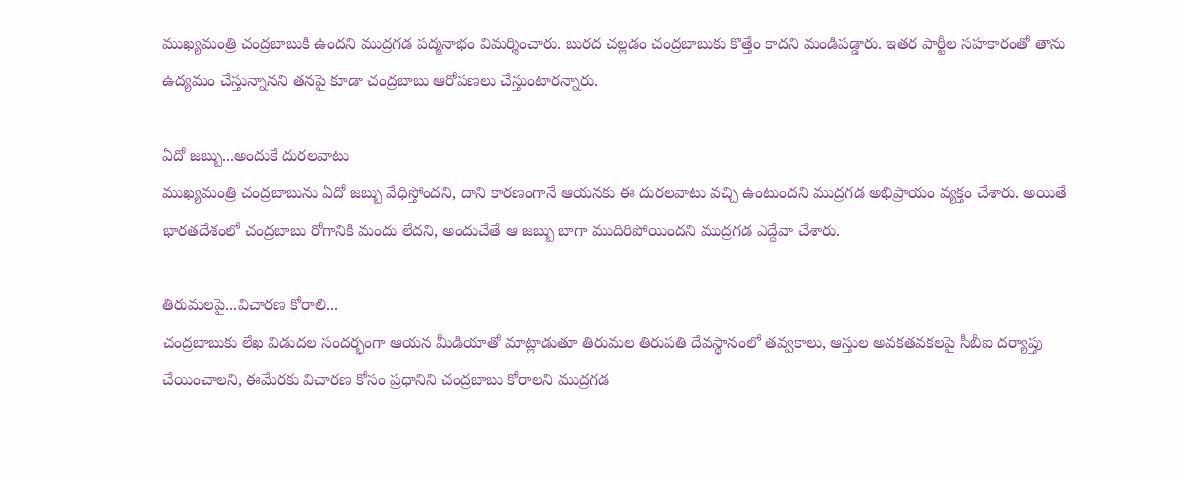ముఖ్యమంత్రి చంద్రబాబుకి ఉందని ముద్రగడ పద్మనాభం విమర్శించారు. బురద చల్లడం చంద్రబాబుకు కొత్తేం కాదని మండిపడ్డారు. ఇతర పార్టీల సహకారంతో తాను ఉద్యమం చేస్తున్నానని తనపై కూడా చంద్రబాబు ఆరోపణలు చేస్తుంటారన్నారు.

ఏదో జబ్బు...అందుకే దురలవాటు
ముఖ్యమంత్రి చంద్రబాబును ఏదో జబ్బు వేధిస్తోందని, దాని కారణంగానే ఆయనకు ఈ దురలవాటు వచ్చి ఉంటుందని ముద్రగడ అభిప్రాయం వ్యక్తం చేశారు. అయితే భారతదేశంలో చంద్రబాబు రోగానికి మందు లేదని, అందుచేతే ఆ జబ్బు బాగా ముదిరిపోయిందని ముద్రగడ ఎద్దేవా చేశారు.

తిరుమలపై...విచారణ కోరాలి...
చంద్రబాబుకు లేఖ విడుదల సందర్భంగా ఆయన మీడియాతో మాట్లాడుతూ తిరుమల తిరుపతి దేవస్థానంలో తవ్వకాలు, ఆస్తుల అవకతవకలపై సీబీఐ దర్యాప్తు చేయించాలని, ఈమేరకు విచారణ కోసం ప్రధానిని చంద్రబాబు కోరాలని ముద్రగడ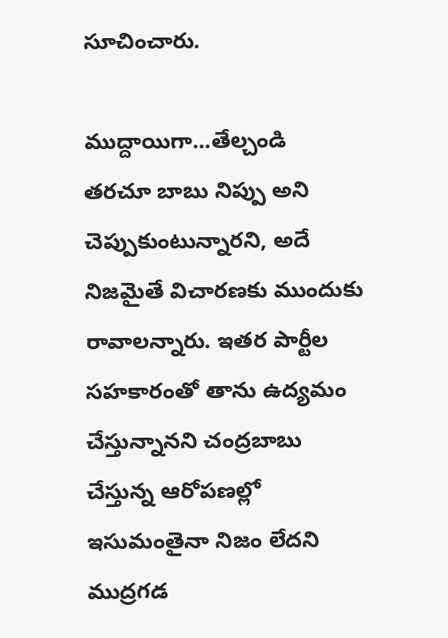సూచించారు.

ముద్దాయిగా...తేల్చండి
తరచూ బాబు నిప్పు అని చెప్పుకుంటున్నారని, అదే నిజమైతే విచారణకు ముందుకు రావాలన్నారు. ఇతర పార్టీల సహకారంతో తాను ఉద్యమం చేస్తున్నానని చంద్రబాబు చేస్తున్న ఆరోపణల్లో ఇసుమంతైనా నిజం లేదని ముద్రగడ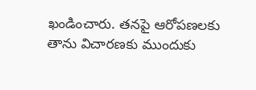ఖండించారు. తనపై ఆరోపణలకు తాను విచారణకు ముందుకు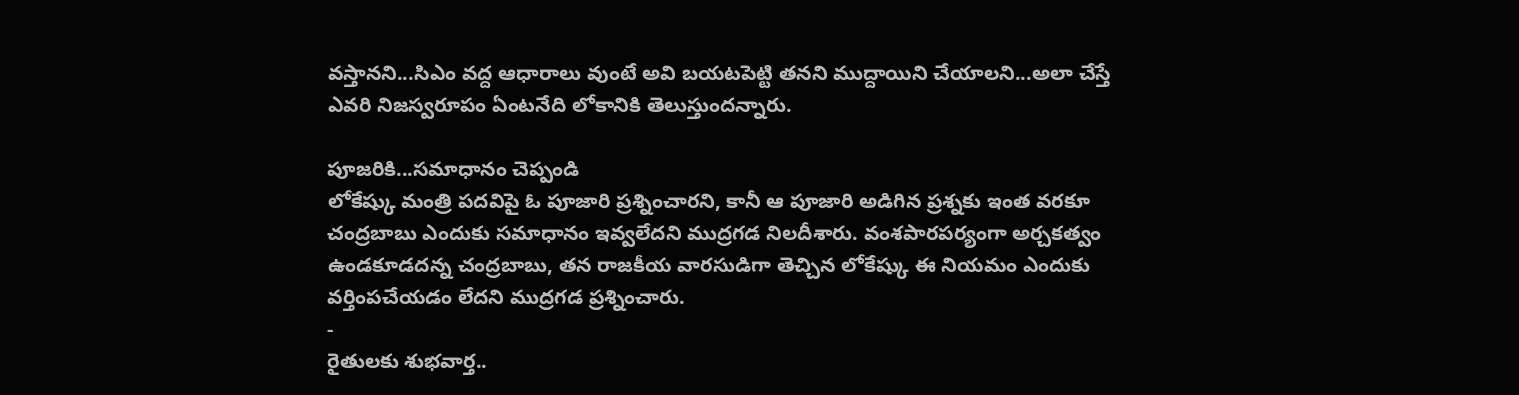వస్తానని...సిఎం వద్ద ఆధారాలు వుంటే అవి బయటపెట్టి తనని ముద్దాయిని చేయాలని...అలా చేస్తే ఎవరి నిజస్వరూపం ఏంటనేది లోకానికి తెలుస్తుందన్నారు.

పూజరికి...సమాధానం చెప్పండి
లోకేష్కు మంత్రి పదవిపై ఓ పూజారి ప్రశ్నించారని, కానీ ఆ పూజారి అడిగిన ప్రశ్నకు ఇంత వరకూ చంద్రబాబు ఎందుకు సమాధానం ఇవ్వలేదని ముద్రగడ నిలదీశారు. వంశపారపర్యంగా అర్చకత్వం ఉండకూడదన్న చంద్రబాబు, తన రాజకీయ వారసుడిగా తెచ్చిన లోకేష్కు ఈ నియమం ఎందుకు వర్తింపచేయడం లేదని ముద్రగడ ప్రశ్నించారు.
-
రైతులకు శుభవార్త..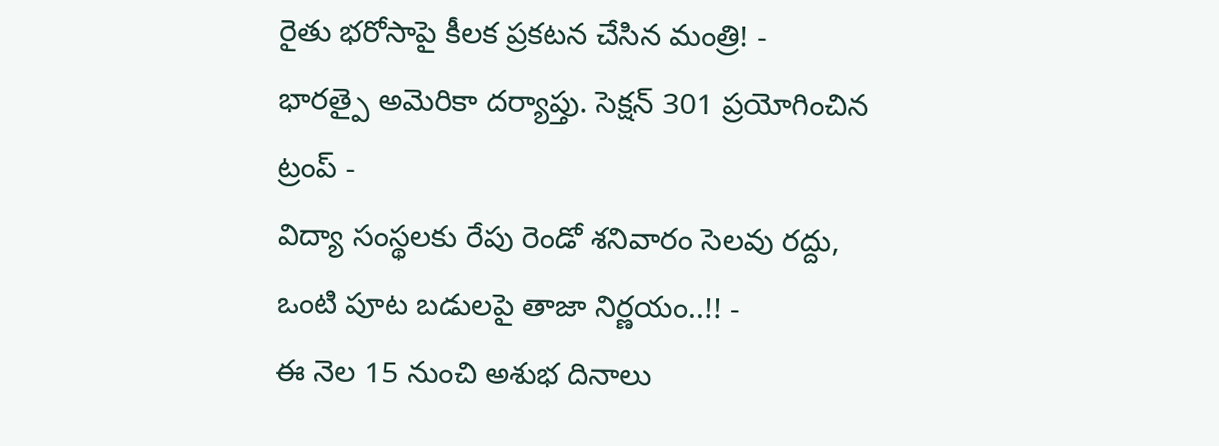రైతు భరోసాపై కీలక ప్రకటన చేసిన మంత్రి! -
భారత్పై అమెరికా దర్యాప్తు. సెక్షన్ 301 ప్రయోగించిన ట్రంప్ -
విద్యా సంస్థలకు రేపు రెండో శనివారం సెలవు రద్దు, ఒంటి పూట బడులపై తాజా నిర్ణయం..!! -
ఈ నెల 15 నుంచి అశుభ దినాలు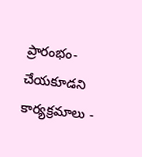ప్రారంభం- చేయకూడని కార్యక్రమాలు -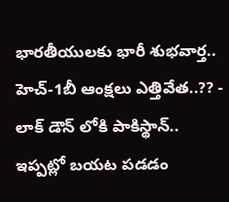భారతీయులకు భారీ శుభవార్త.. హెచ్-1బీ ఆంక్షలు ఎత్తివేత..?? -
లాక్ డౌన్ లోకి పాకిస్థాన్.. ఇప్పట్లో బయట పడడం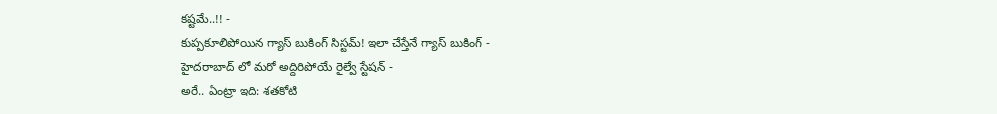కష్టమే..!! -
కుప్పకూలిపోయిన గ్యాస్ బుకింగ్ సిస్టమ్! ఇలా చేస్తేనే గ్యాస్ బుకింగ్ -
హైదరాబాద్ లో మరో అద్దిరిపోయే రైల్వే స్టేషన్ -
అరే.. ఏంట్రా ఇది: శతకోటి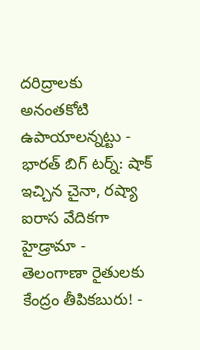దరిద్రాలకు అనంతకోటి ఉపాయాలన్నట్టు -
భారత్ బిగ్ టర్న్: షాక్ ఇచ్చిన చైనా, రష్యా ఐరాస వేదికగా హైడ్రామా -
తెలంగాణా రైతులకు కేంద్రం తీపికబురు! -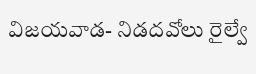విజయవాడ- నిడదవోలు రైల్వే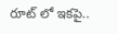రూట్ లో ఇకపై..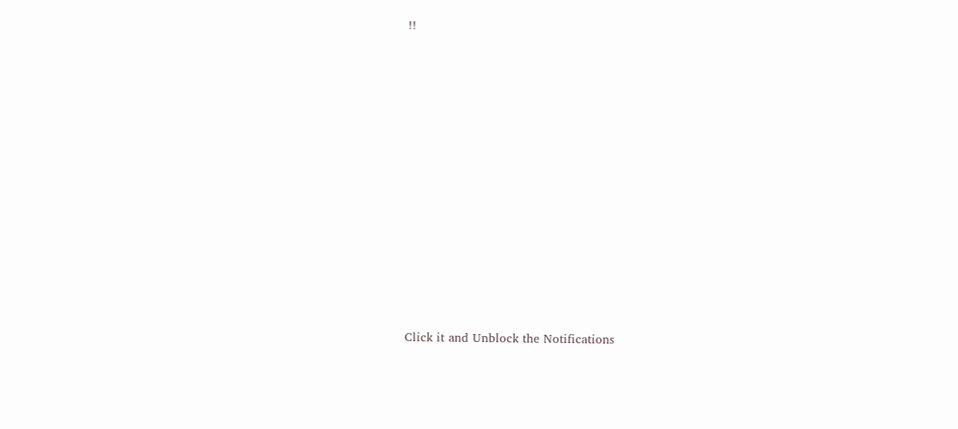!!












Click it and Unblock the Notifications